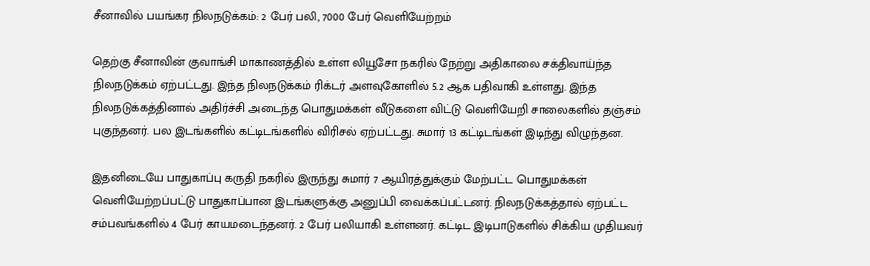சீனாவில் பயங்கர நிலநடுக்கம்: 2 பேர் பலி, 7000 பேர் வெளியேற்றம்

தெற்கு சீனாவின் குவாங்சி மாகாணத்தில் உள்ள லியூசோ நகரில் நேற்று அதிகாலை சக்திவாய்ந்த நிலநடுக்கம் ஏற்பட்டது. இந்த நிலநடுக்கம் ரிக்டர் அளவுகோளில் 5.2 ஆக பதிவாகி உள்ளது. இந்த நிலநடுக்கத்தினால் அதிர்ச்சி அடைந்த பொதுமக்கள் வீடுகளை விட்டு வெளியேறி சாலைகளில் தஞ்சம் புகுந்தனர். பல இடங்களில் கட்டிடங்களில் விரிசல் ஏற்பட்டது. சுமார் 13 கட்டிடங்கள் இடிந்து விழுந்தன.

இதனிடையே பாதுகாப்பு கருதி நகரில் இருந்து சுமார் 7 ஆயிரத்துக்கும் மேற்பட்ட பொதுமக்கள் வெளியேற்றப்பட்டு பாதுகாப்பான இடங்களுக்கு அனுப்பி வைக்கப்பட்டனர். நிலநடுக்கத்தால் ஏற்பட்ட சம்பவங்களில் 4 பேர் காயமடைந்தனர். 2 பேர் பலியாகி உள்ளனர். கட்டிட இடிபாடுகளில் சிக்கிய முதியவர்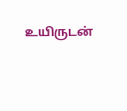உயிருடன்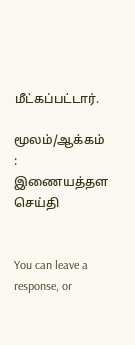மீட்கப்பட்டார்.

மூலம்/ஆக்கம் : இணையத்தள செய்தி


You can leave a response, or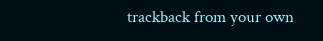trackback from your own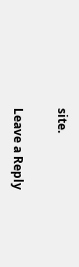site.

Leave a Reply